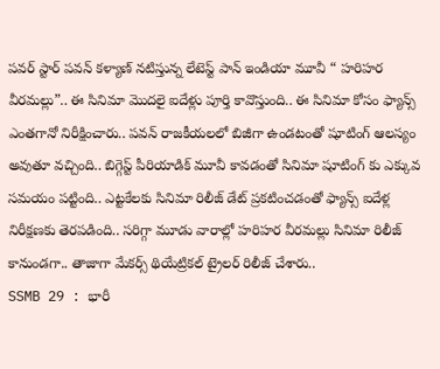పవర్ స్టార్ పవన్ కళ్యాణ్ నటిస్తున్న లేటెస్ట్ పాన్ ఇండియా మూవీ “ హరిహర వీరమల్లు”.. ఈ సినిమా మొదలై ఐదేళ్లు పూర్తి కావొస్తుంది.. ఈ సినిమా కోసం ఫ్యాన్స్ ఎంతగానో నిరీక్షించారు.. పవన్ రాజకీయలలో బిజీగా ఉండటంతో షూటింగ్ ఆలస్యం అవుతూ వచ్చింది.. బిగ్గెస్ట్ పీరియాడిక్ మూవీ కావడంతో సినిమా షూటింగ్ కు ఎక్కువ సమయం పట్టింది.. ఎట్టకేలకు సినిమా రిలీజ్ డేట్ ప్రకటించడంతో ఫ్యాన్స్ ఐదేళ్ల నిరీక్షణకు తెరపడింది.. సరిగ్గా మూడు వారాల్లో హరిహర వీరమల్లు సినిమా రిలీజ్ కానుండగా.. తాజాగా మేకర్స్ థియేట్రికల్ ట్రైలర్ రిలీజ్ చేశారు..
SSMB 29 : భారీ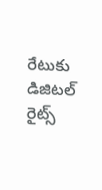రేటుకు డిజిటల్ రైట్స్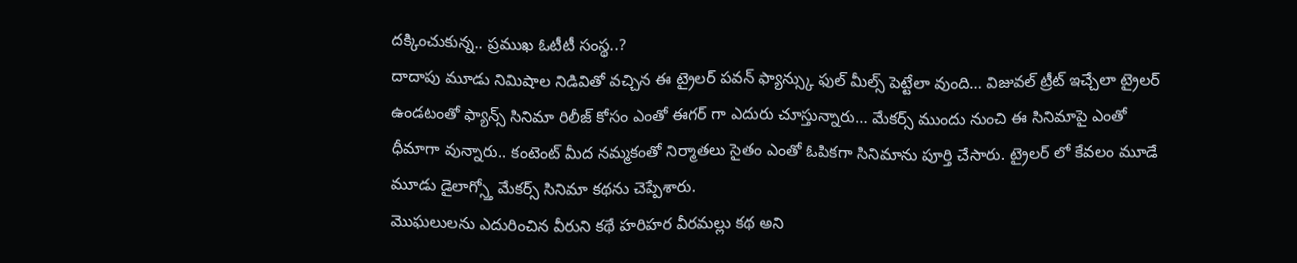దక్కించుకున్న.. ప్రముఖ ఓటీటీ సంస్థ..?
దాదాపు మూడు నిమిషాల నిడివితో వచ్చిన ఈ ట్రైలర్ పవన్ ఫ్యాన్స్కు ఫుల్ మీల్స్ పెట్టేలా వుంది… విజువల్ ట్రీట్ ఇచ్చేలా ట్రైలర్ ఉండటంతో ఫ్యాన్స్ సినిమా రిలీజ్ కోసం ఎంతో ఈగర్ గా ఎదురు చూస్తున్నారు… మేకర్స్ ముందు నుంచి ఈ సినిమాపై ఎంతో ధీమాగా వున్నారు.. కంటెంట్ మీద నమ్మకంతో నిర్మాతలు సైతం ఎంతో ఓపికగా సినిమాను పూర్తి చేసారు. ట్రైలర్ లో కేవలం మూడే మూడు డైలాగ్స్తో మేకర్స్ సినిమా కథను చెప్పేశారు.
మొఘలులను ఎదురించిన వీరుని కథే హరిహర వీరమల్లు కథ అని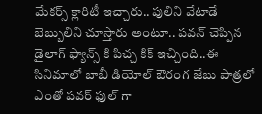మేకర్స్ క్లారిటీ ఇచ్చారు.. పులిని వేటాడే బెబ్బులిని చూస్తారు అంటూ.. పవన్ చెప్పిన డైలాగ్ ఫ్యాన్స్ కి పిచ్చ కిక్ ఇచ్చింది..ఈ సినిమాలో బాబీ డియోల్ ఔరంగ జేబు పాత్రలో ఎంతో పవర్ ఫుల్ గా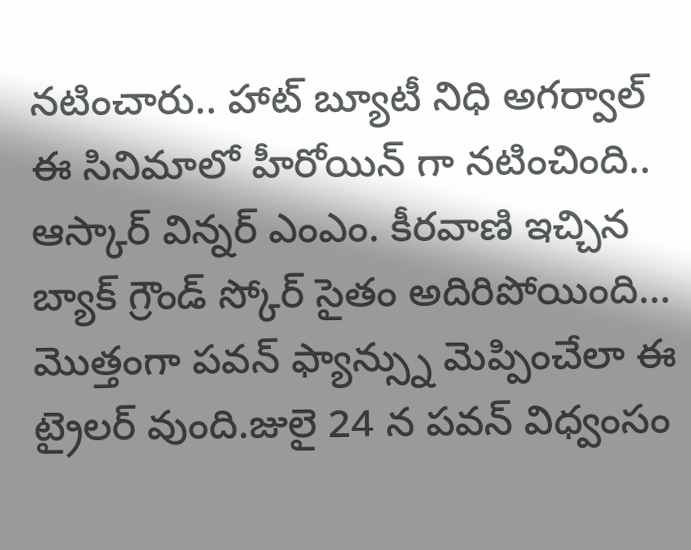నటించారు.. హాట్ బ్యూటీ నిధి అగర్వాల్ ఈ సినిమాలో హీరోయిన్ గా నటించింది.. ఆస్కార్ విన్నర్ ఎంఎం. కీరవాణి ఇచ్చిన బ్యాక్ గ్రౌండ్ స్కోర్ సైతం అదిరిపోయింది… మొత్తంగా పవన్ ఫ్యాన్స్ను మెప్పించేలా ఈ ట్రైలర్ వుంది.జులై 24 న పవన్ విధ్వంసం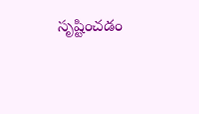సృష్టించడం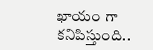ఖాయం గా కనిపిస్తుంది..